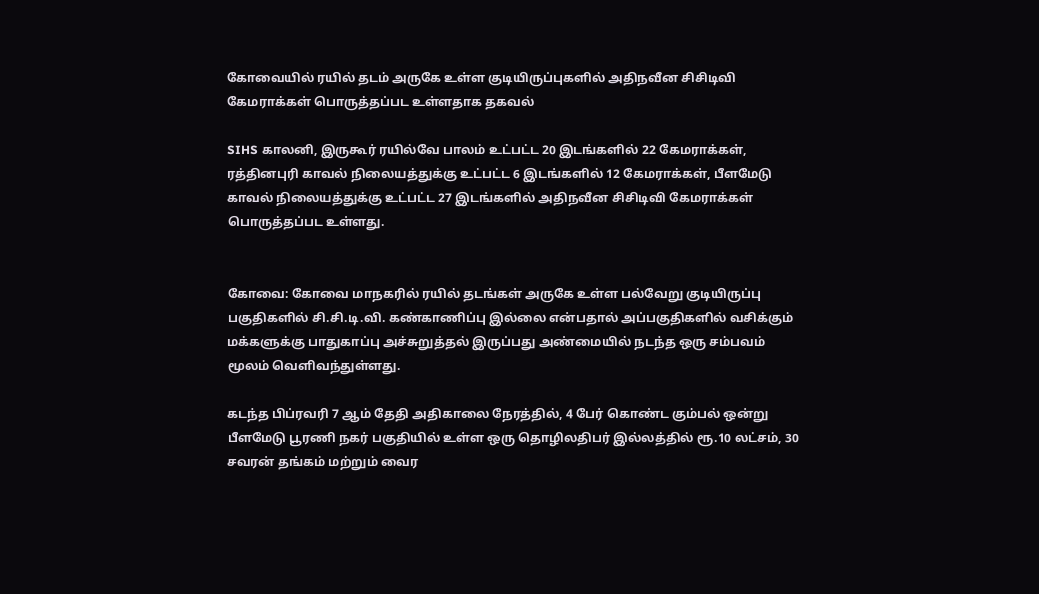கோவையில் ரயில் தடம் அருகே உள்ள குடியிருப்புகளில் அதிநவீன சிசிடிவி கேமராக்கள் பொருத்தப்பட உள்ளதாக தகவல்

SIHS காலனி, இருகூர் ரயில்வே பாலம் உட்பட்ட 20 இடங்களில் 22 கேமராக்கள், ரத்தினபுரி காவல் நிலையத்துக்கு உட்பட்ட 6 இடங்களில் 12 கேமராக்கள், பீளமேடு காவல் நிலையத்துக்கு உட்பட்ட 27 இடங்களில் அதிநவீன சிசிடிவி கேமராக்கள் பொருத்தப்பட உள்ளது.


கோவை: கோவை மாநகரில் ரயில் தடங்கள் அருகே உள்ள பல்வேறு குடியிருப்பு பகுதிகளில் சி.சி.டி.வி. கண்காணிப்பு இல்லை என்பதால் அப்பகுதிகளில் வசிக்கும் மக்களுக்கு பாதுகாப்பு அச்சுறுத்தல் இருப்பது அண்மையில் நடந்த ஒரு சம்பவம் மூலம் வெளிவந்துள்ளது.

கடந்த பிப்ரவரி 7 ஆம் தேதி அதிகாலை நேரத்தில், 4 பேர் கொண்ட கும்பல் ஒன்று பீளமேடு பூரணி நகர் பகுதியில் உள்ள ஒரு தொழிலதிபர் இல்லத்தில் ரூ.10 லட்சம், 30 சவரன் தங்கம் மற்றும் வைர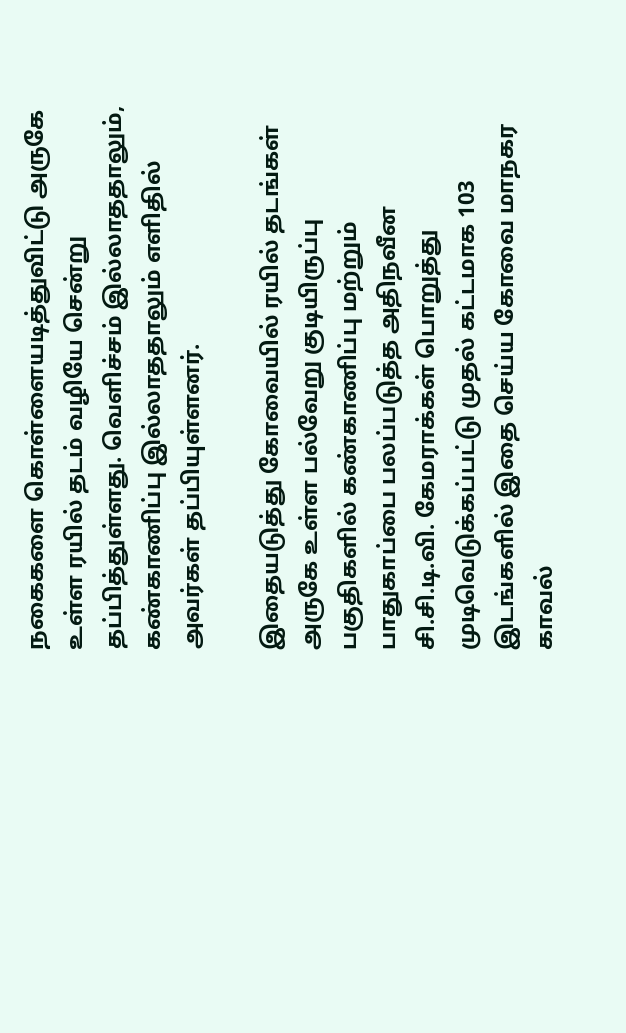நகைகளை கொள்ளையடித்துவிட்டு அருகே உள்ள ரயில் தடம் வழியே சென்று தப்பித்துள்ளது. வெளிச்சம் இல்லாததாலும், கண்காணிப்பு இல்லாததாலும் எளிதில் அவர்கள் தப்பியுள்ளனர்.

இதையடுத்து கோவையில் ரயில் தடங்கள் அருகே உள்ள பல்வேறு குடியிருப்பு பகுதிகளில் கண்காணிப்பு மற்றும் பாதுகாப்பை பலப்படுத்த அதிநவீன சி.சி.டி.வி. கேமராக்கள் பொறுத்து முடிவெடுக்கப்பட்டு முதல் கட்டமாக 103 இடங்களில் இதை செய்ய கோவை மாநகர காவல்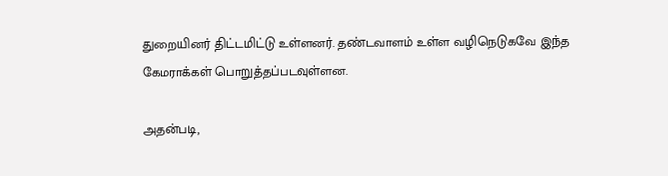துறையினர் திட்டமிட்டு உள்ளனர். தண்டவாளம் உள்ள வழிநெடுகவே இந்த கேமராக்கள் பொறுத்தப்படவுள்ளன.

அதன்படி,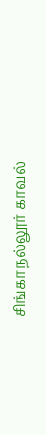சிங்காநல்லூர் காவல்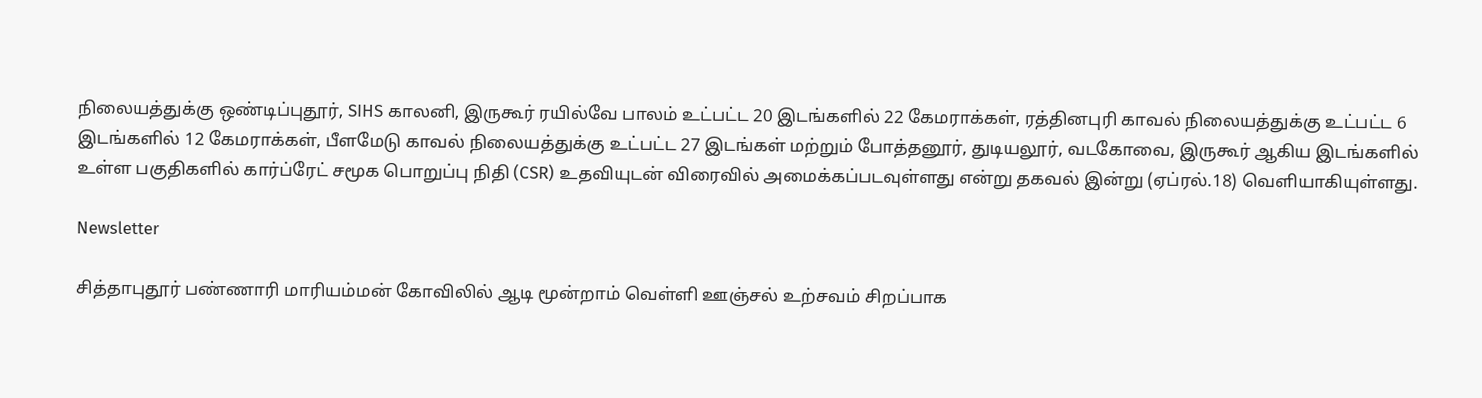நிலையத்துக்கு ஒண்டிப்புதூர், SIHS காலனி, இருகூர் ரயில்வே பாலம் உட்பட்ட 20 இடங்களில் 22 கேமராக்கள், ரத்தினபுரி காவல் நிலையத்துக்கு உட்பட்ட 6 இடங்களில் 12 கேமராக்கள், பீளமேடு காவல் நிலையத்துக்கு உட்பட்ட 27 இடங்கள் மற்றும் போத்தனூர், துடியலூர், வடகோவை, இருகூர் ஆகிய இடங்களில் உள்ள பகுதிகளில் கார்ப்ரேட் சமூக பொறுப்பு நிதி (CSR) உதவியுடன் விரைவில் அமைக்கப்படவுள்ளது என்று தகவல் இன்று (ஏப்ரல்.18) வெளியாகியுள்ளது.

Newsletter

சித்தாபுதூர் பண்ணாரி மாரியம்மன் கோவிலில் ஆடி மூன்றாம் வெள்ளி ஊஞ்சல் உற்சவம் சிறப்பாக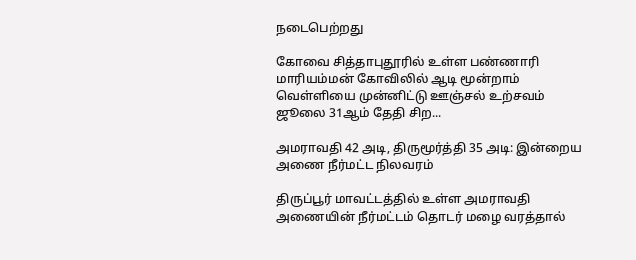நடைபெற்றது

கோவை சித்தாபுதூரில் உள்ள பண்ணாரி மாரியம்மன் கோவிலில் ஆடி மூன்றாம் வெள்ளியை முன்னிட்டு ஊஞ்சல் உற்சவம் ஜூலை 31ஆம் தேதி சிற...

அமராவதி 42 அடி, திருமூர்த்தி 35 அடி: இன்றைய அணை நீர்மட்ட நிலவரம்

திருப்பூர் மாவட்டத்தில் உள்ள அமராவதி அணையின் நீர்மட்டம் தொடர் மழை வரத்தால்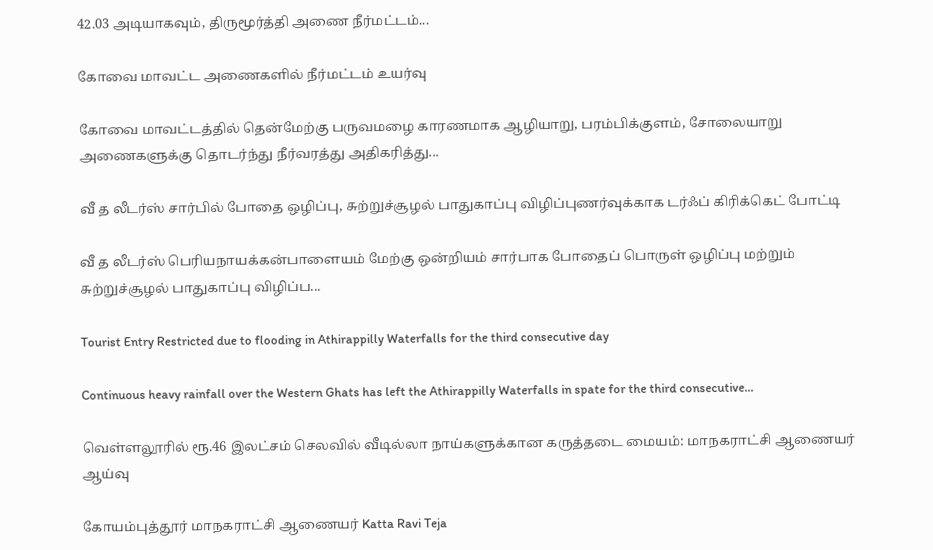42.03 அடியாகவும், திருமூர்த்தி அணை நீர்மட்டம்...

கோவை மாவட்ட அணைகளில் நீர்மட்டம் உயர்வு

கோவை மாவட்டத்தில் தென்மேற்கு பருவமழை காரணமாக ஆழியாறு, பரம்பிக்குளம், சோலையாறு அணைகளுக்கு தொடர்ந்து நீர்வரத்து அதிகரித்து...

வீ த லீடர்ஸ் சார்பில் போதை ஒழிப்பு, சுற்றுச்சூழல் பாதுகாப்பு விழிப்புணர்வுக்காக டர்ஃப் கிரிக்கெட் போட்டி

வீ த லீடர்ஸ் பெரியநாயக்கன்பாளையம் மேற்கு ஒன்றியம் சார்பாக போதைப் பொருள் ஒழிப்பு மற்றும் சுற்றுச்சூழல் பாதுகாப்பு விழிப்ப...

Tourist Entry Restricted due to flooding in Athirappilly Waterfalls for the third consecutive day

Continuous heavy rainfall over the Western Ghats has left the Athirappilly Waterfalls in spate for the third consecutive...

வெள்ளலூரில் ரூ.46 இலட்சம் செலவில் வீடில்லா நாய்களுக்கான கருத்தடை மையம்: மாநகராட்சி ஆணையர் ஆய்வு

கோயம்புத்தூர் மாநகராட்சி ஆணையர் Katta Ravi Teja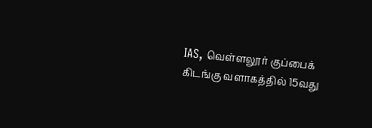IAS, வெள்ளலூர் குப்பைக் கிடங்கு வளாகத்தில் 15வது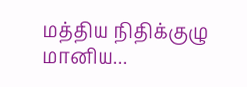மத்திய நிதிக்குழு மானிய...